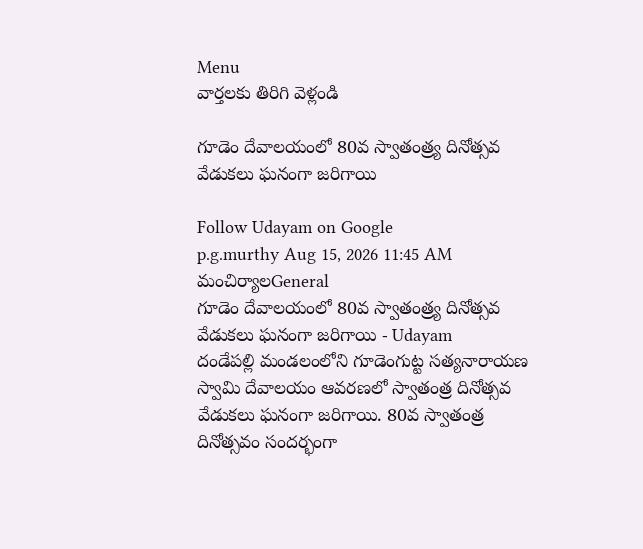Menu
వార్తలకు తిరిగి వెళ్లండి

గూడెం దేవాలయంలో 80వ స్వాతంత్ర్య దినోత్సవ వేడుకలు ఘనంగా జరిగాయి

Follow Udayam on Google
p.g.murthy Aug 15, 2026 11:45 AM మంచిర్యాలGeneral
గూడెం దేవాలయంలో 80వ స్వాతంత్ర్య దినోత్సవ వేడుకలు ఘనంగా జరిగాయి - Udayam
దండేపల్లి మండలంలోని గూడెంగుట్ట సత్యనారాయణ స్వామి దేవాలయం ఆవరణలో స్వాతంత్ర దినోత్సవ వేడుకలు ఘనంగా జరిగాయి. 80వ స్వాతంత్ర దినోత్సవం సందర్భంగా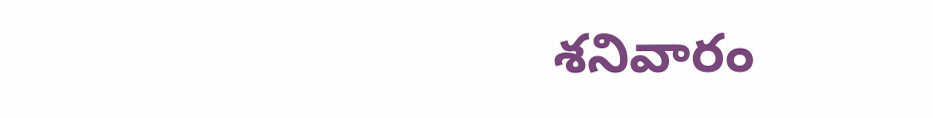శనివారం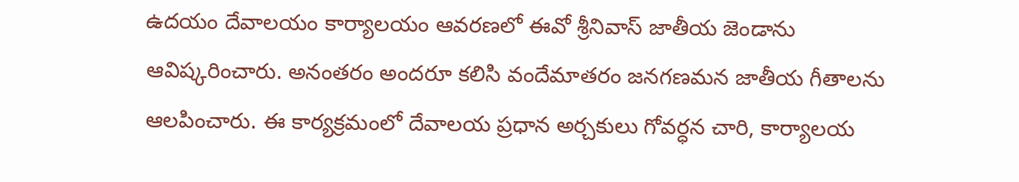ఉదయం దేవాలయం కార్యాలయం ఆవరణలో ఈవో శ్రీనివాస్ జాతీయ జెండాను ఆవిష్కరించారు. అనంతరం అందరూ కలిసి వందేమాతరం జనగణమన జాతీయ గీతాలను ఆలపించారు. ఈ కార్యక్రమంలో దేవాలయ ప్రధాన అర్చకులు గోవర్ధన చారి, కార్యాలయ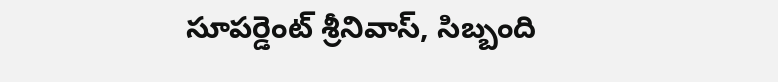సూపర్డెంట్ శ్రీనివాస్, సిబ్బంది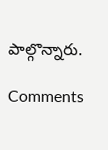పాల్గొన్నారు.

Comments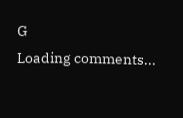G
Loading comments...